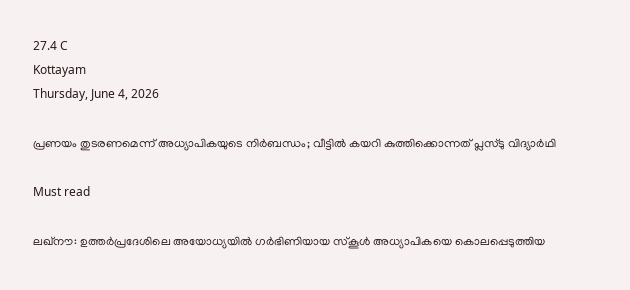27.4 C
Kottayam
Thursday, June 4, 2026

പ്രണയം തുടരണമെന്ന് അധ്യാപികയുടെ നിർബന്ധം; വീട്ടിൽ കയറി കുത്തിക്കൊന്നത് പ്ലസ്ടു വിദ്യാർഥി

Must read

ലഖ്‌നൗ: ഉത്തര്‍പ്രദേശിലെ അയോധ്യയില്‍ ഗര്‍ഭിണിയായ സ്‌കൂള്‍ അധ്യാപികയെ കൊലപ്പെടുത്തിയ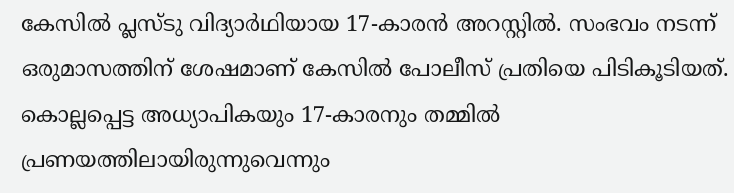കേസില്‍ പ്ലസ്ടു വിദ്യാര്‍ഥിയായ 17-കാരന്‍ അറസ്റ്റില്‍. സംഭവം നടന്ന് ഒരുമാസത്തിന് ശേഷമാണ് കേസില്‍ പോലീസ് പ്രതിയെ പിടികൂടിയത്. കൊല്ലപ്പെട്ട അധ്യാപികയും 17-കാരനും തമ്മില്‍ പ്രണയത്തിലായിരുന്നുവെന്നും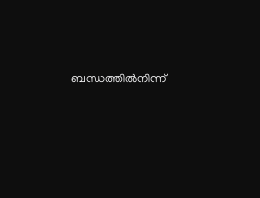ബന്ധത്തില്‍നിന്ന്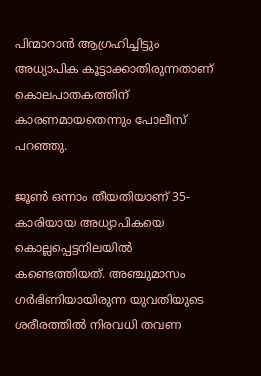പിന്മാറാന്‍ ആഗ്രഹിച്ചിട്ടും അധ്യാപിക കൂട്ടാക്കാതിരുന്നതാണ് കൊലപാതകത്തിന് കാരണമായതെന്നും പോലീസ് പറഞ്ഞു.

ജൂണ്‍ ഒന്നാം തീയതിയാണ് 35-കാരിയായ അധ്യാപികയെ കൊല്ലപ്പെട്ടനിലയില്‍ കണ്ടെത്തിയത്. അഞ്ചുമാസം ഗര്‍ഭിണിയായിരുന്ന യുവതിയുടെ ശരീരത്തില്‍ നിരവധി തവണ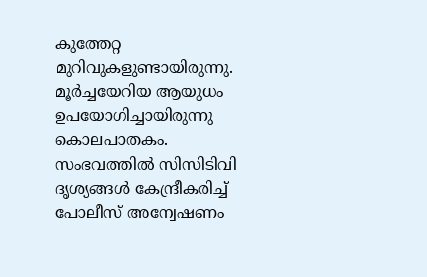കുത്തേറ്റ മുറിവുകളുണ്ടായിരുന്നു. മൂര്‍ച്ചയേറിയ ആയുധം ഉപയോഗിച്ചായിരുന്നു കൊലപാതകം. സംഭവത്തില്‍ സിസിടിവി ദൃശ്യങ്ങള്‍ കേന്ദ്രീകരിച്ച് പോലീസ് അന്വേഷണം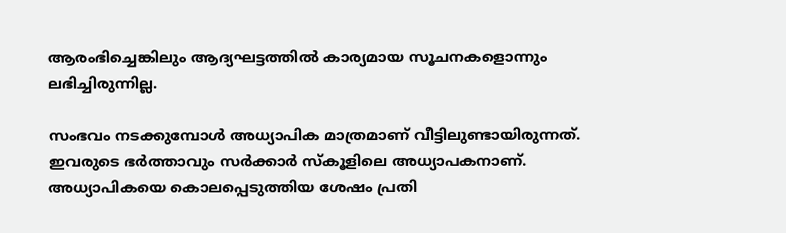ആരംഭിച്ചെങ്കിലും ആദ്യഘട്ടത്തില്‍ കാര്യമായ സൂചനകളൊന്നും ലഭിച്ചിരുന്നില്ല.

സംഭവം നടക്കുമ്പോള്‍ അധ്യാപിക മാത്രമാണ് വീട്ടിലുണ്ടായിരുന്നത്. ഇവരുടെ ഭര്‍ത്താവും സര്‍ക്കാര്‍ സ്‌കൂളിലെ അധ്യാപകനാണ്. അധ്യാപികയെ കൊലപ്പെടുത്തിയ ശേഷം പ്രതി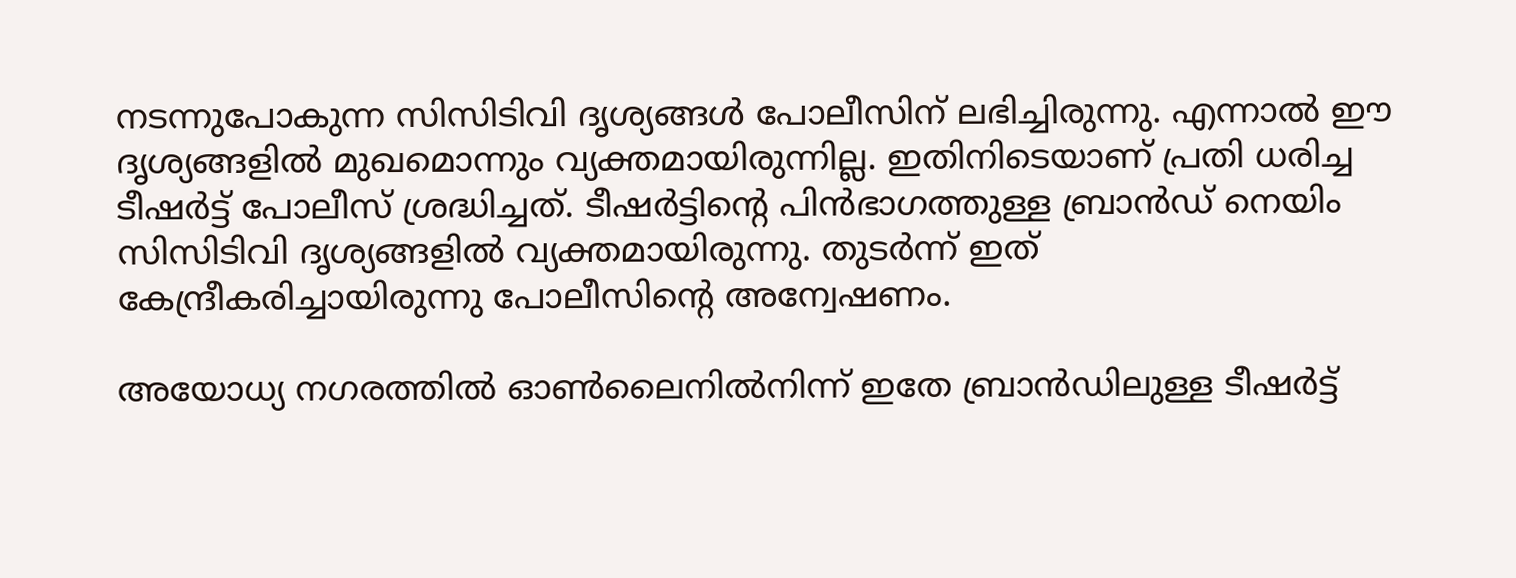നടന്നുപോകുന്ന സിസിടിവി ദൃശ്യങ്ങള്‍ പോലീസിന് ലഭിച്ചിരുന്നു. എന്നാല്‍ ഈ ദൃശ്യങ്ങളില്‍ മുഖമൊന്നും വ്യക്തമായിരുന്നില്ല. ഇതിനിടെയാണ് പ്രതി ധരിച്ച ടീഷര്‍ട്ട് പോലീസ് ശ്രദ്ധിച്ചത്. ടീഷര്‍ട്ടിന്റെ പിന്‍ഭാഗത്തുള്ള ബ്രാന്‍ഡ് നെയിം സിസിടിവി ദൃശ്യങ്ങളില്‍ വ്യക്തമായിരുന്നു. തുടര്‍ന്ന് ഇത് കേന്ദ്രീകരിച്ചായിരുന്നു പോലീസിന്റെ അന്വേഷണം.

അയോധ്യ നഗരത്തില്‍ ഓണ്‍ലൈനില്‍നിന്ന് ഇതേ ബ്രാന്‍ഡിലുള്ള ടീഷര്‍ട്ട്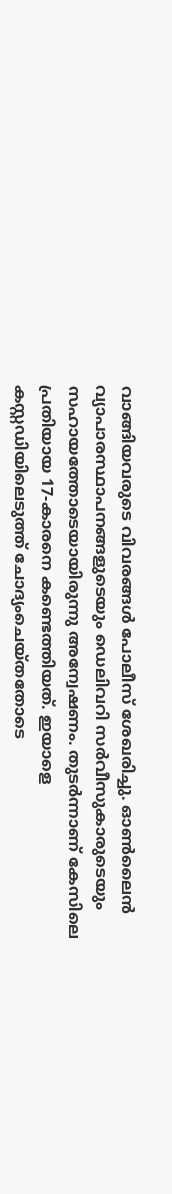വാങ്ങിയവരുടെ വിവരങ്ങള്‍ പോലീസ് ശേഖരിച്ചു. ഓണ്‍ലൈന്‍ വ്യാപാരസ്ഥാപനങ്ങളുടെയും ഡെലിവറി സര്‍വീസുകാരുടെയും സഹായത്തോടെയായിരുന്നു അന്വേഷണം. തുടര്‍ന്നാണ് കേസിലെ പ്രതിയായ 17-കാരനെ കണ്ടെത്തിയത്. ഇയാളെ കസ്റ്റഡിയിലെടുത്ത് ചോദ്യംചെയ്തതോടെ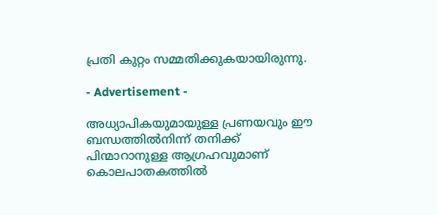പ്രതി കുറ്റം സമ്മതിക്കുകയായിരുന്നു.

- Advertisement -

അധ്യാപികയുമായുള്ള പ്രണയവും ഈ ബന്ധത്തില്‍നിന്ന് തനിക്ക് പിന്മാറാനുള്ള ആഗ്രഹവുമാണ് കൊലപാതകത്തില്‍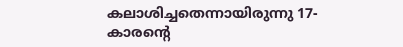കലാശിച്ചതെന്നായിരുന്നു 17-കാരന്റെ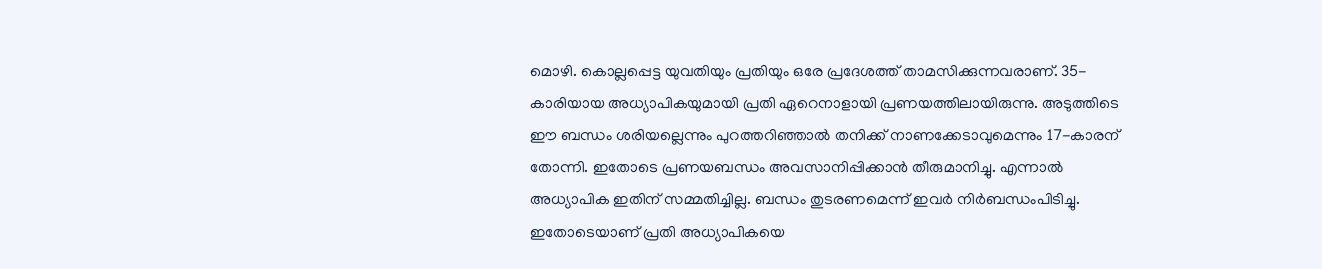മൊഴി. കൊല്ലപ്പെട്ട യുവതിയും പ്രതിയും ഒരേ പ്രദേശത്ത് താമസിക്കുന്നവരാണ്. 35-കാരിയായ അധ്യാപികയുമായി പ്രതി ഏറെനാളായി പ്രണയത്തിലായിരുന്നു. അടുത്തിടെ ഈ ബന്ധം ശരിയല്ലെന്നും പുറത്തറിഞ്ഞാല്‍ തനിക്ക് നാണക്കേടാവുമെന്നും 17-കാരന് തോന്നി. ഇതോടെ പ്രണയബന്ധം അവസാനിപ്പിക്കാന്‍ തീരുമാനിച്ചു. എന്നാല്‍ അധ്യാപിക ഇതിന് സമ്മതിച്ചില്ല. ബന്ധം തുടരണമെന്ന് ഇവര്‍ നിര്‍ബന്ധംപിടിച്ചു. ഇതോടെയാണ് പ്രതി അധ്യാപികയെ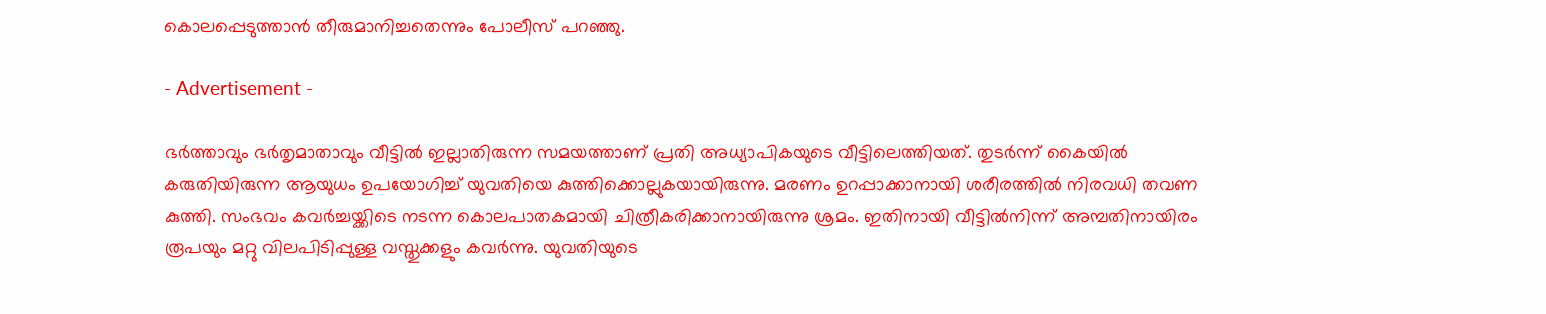കൊലപ്പെടുത്താന്‍ തീരുമാനിച്ചതെന്നും പോലീസ് പറഞ്ഞു.

- Advertisement -

ഭര്‍ത്താവും ഭര്‍തൃമാതാവും വീട്ടില്‍ ഇല്ലാതിരുന്ന സമയത്താണ് പ്രതി അധ്യാപികയുടെ വീട്ടിലെത്തിയത്. തുടര്‍ന്ന് കൈയില്‍ കരുതിയിരുന്ന ആയുധം ഉപയോഗിച്ച് യുവതിയെ കുത്തിക്കൊല്ലുകയായിരുന്നു. മരണം ഉറപ്പാക്കാനായി ശരീരത്തില്‍ നിരവധി തവണ കുത്തി. സംഭവം കവര്‍ച്ചയ്ക്കിടെ നടന്ന കൊലപാതകമായി ചിത്രീകരിക്കാനായിരുന്നു ശ്രമം. ഇതിനായി വീട്ടില്‍നിന്ന് അമ്പതിനായിരം രൂപയും മറ്റു വിലപിടിപ്പുള്ള വസ്തുക്കളും കവര്‍ന്നു. യുവതിയുടെ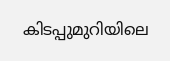കിടപ്പുമുറിയിലെ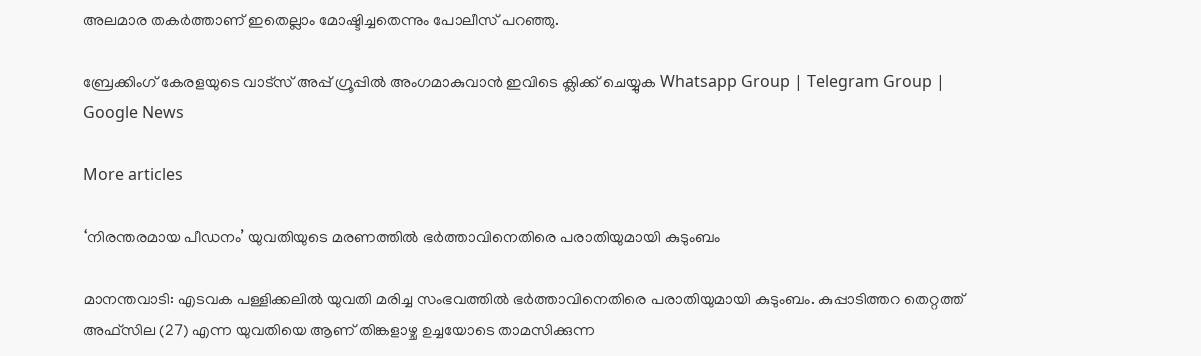അലമാര തകര്‍ത്താണ് ഇതെല്ലാം മോഷ്ടിച്ചതെന്നും പോലീസ് പറഞ്ഞു.

ബ്രേക്കിംഗ് കേരളയുടെ വാട്സ് അപ്പ് ഗ്രൂപ്പിൽ അംഗമാകുവാൻ ഇവിടെ ക്ലിക്ക് ചെയ്യുക Whatsapp Group | Telegram Group | Google News

More articles

‘നിരന്തരമായ പീഡനം’ യുവതിയുടെ മരണത്തിൽ ഭർത്താവിനെതിരെ പരാതിയുമായി കുടുംബം

മാനന്തവാടി: എടവക പള്ളിക്കലിൽ യുവതി മരിച്ച സംഭവത്തിൽ ഭർത്താവിനെതിരെ പരാതിയുമായി കുടുംബം. കുപ്പാടിത്തറ തെറ്റത്ത് അഫ്‌സില (27) എന്ന യുവതിയെ ആണ് തിങ്കളാഴ്ച ഉച്ചയോടെ താമസിക്കുന്ന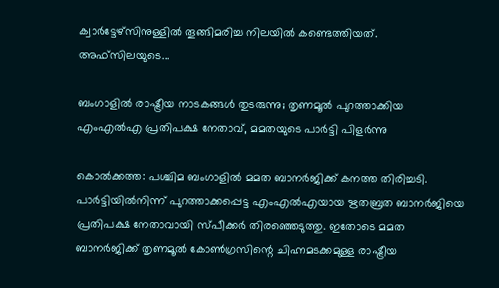ക്വാർട്ടേഴ്‌സിനുള്ളിൽ തൂങ്ങിമരിച്ച നിലയിൽ കണ്ടെത്തിയത്. അഫ്‌സിലയുടെ...

ബംഗാളിൽ രാഷ്ട്രീയ നാടകങ്ങൾ തുടരുന്നു; തൃണമൂൽ പുറത്താക്കിയ എംഎൽഎ പ്രതിപക്ഷ നേതാവ്, മമതയുടെ പാർട്ടി പിളർന്നു

കൊൽക്കത്ത: പശ്ചിമ ബംഗാളിൽ മമത ബാനർജിക്ക് കനത്ത തിരിച്ചടി. പാർട്ടിയിൽനിന്ന് പുറത്താക്കപ്പെട്ട എംഎൽഎയായ ഋതബ്രത ബാനർജിയെ പ്രതിപക്ഷ നേതാവായി സ്പീക്കർ തിരഞ്ഞെടുത്തു. ഇതോടെ മമത ബാനർജിക്ക് തൃണമൂൽ കോൺഗ്രസിന്റെ ചിഹ്നമടക്കമുള്ള രാഷ്ട്രീയ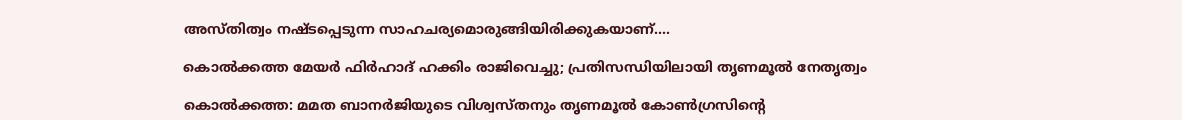അസ്തിത്വം നഷ്ടപ്പെടുന്ന സാഹചര്യമൊരുങ്ങിയിരിക്കുകയാണ്....

കൊൽക്കത്ത മേയർ ഫിർഹാദ് ഹക്കിം രാജിവെച്ചു; പ്രതിസന്ധിയിലായി തൃണമൂൽ നേതൃത്വം

കൊൽക്കത്ത: മമത ബാനർജിയുടെ വിശ്വസ്തനും തൃണമൂൽ കോൺഗ്രസിന്റെ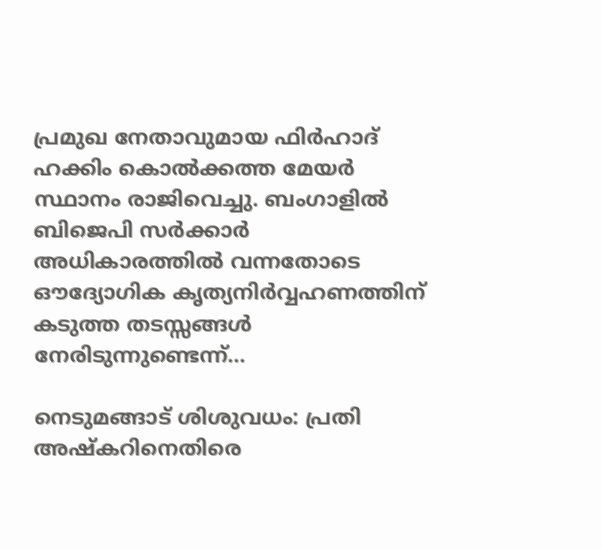പ്രമുഖ നേതാവുമായ ഫിർഹാദ് ഹക്കിം കൊൽക്കത്ത മേയർ സ്ഥാനം രാജിവെച്ചു. ബംഗാളിൽ ബിജെപി സർക്കാർ അധികാരത്തിൽ വന്നതോടെ ഔദ്യോഗിക കൃത്യനിർവ്വഹണത്തിന് കടുത്ത തടസ്സങ്ങൾ നേരിടുന്നുണ്ടെന്ന്...

നെടുമങ്ങാട് ശിശുവധം: പ്രതി അഷ്കറിനെതിരെ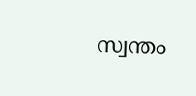സ്വന്തം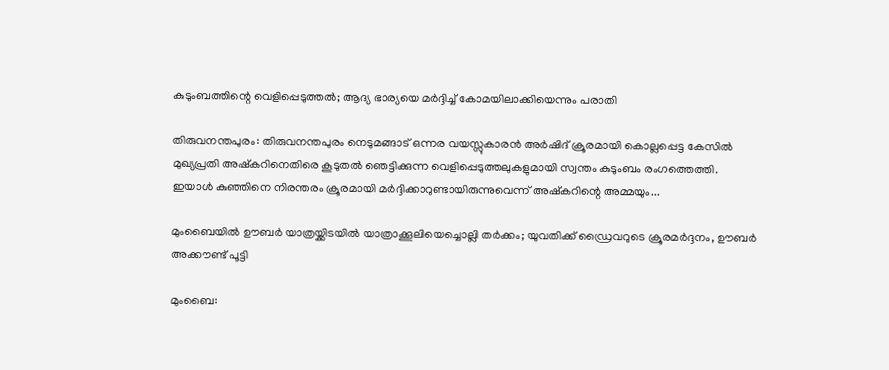കുടുംബത്തിന്റെ വെളിപ്പെടുത്തൽ; ആദ്യ ഭാര്യയെ മർദ്ദിച്ച് കോമയിലാക്കിയെന്നും പരാതി

തിരുവനന്തപുരം: തിരുവനന്തപുരം നെടുമങ്ങാട് ഒന്നര വയസ്സുകാരൻ അർഷിദ് ക്രൂരമായി കൊല്ലപ്പെട്ട കേസിൽ മുഖ്യപ്രതി അഷ്കറിനെതിരെ കൂടുതൽ ഞെട്ടിക്കുന്ന വെളിപ്പെടുത്തലുകളുമായി സ്വന്തം കുടുംബം രംഗത്തെത്തി. ഇയാൾ കുഞ്ഞിനെ നിരന്തരം ക്രൂരമായി മർദ്ദിക്കാറുണ്ടായിരുന്നുവെന്ന് അഷ്കറിന്റെ അമ്മയും...

മുംബൈയിൽ ഊബർ യാത്രയ്ക്കിടയിൽ യാത്രാക്കൂലിയെച്ചൊല്ലി തർക്കം; യുവതിക്ക് ഡ്രൈവറുടെ ക്രൂരമർദ്ദനം, ഊബർ അക്കൗണ്ട് പൂട്ടി

മുംബൈ: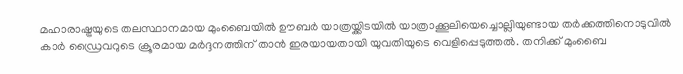മഹാരാഷ്ട്രയുടെ തലസ്ഥാനമായ മുംബൈയിൽ ഊബർ യാത്രയ്ക്കിടയിൽ യാത്രാക്കൂലിയെച്ചൊല്ലിയുണ്ടായ തർക്കത്തിനൊടുവിൽ കാർ ഡ്രൈവറുടെ ക്രൂരമായ മർദ്ദനത്തിന് താൻ ഇരയായതായി യുവതിയുടെ വെളിപ്പെടുത്തൽ. തനിക്ക് മുംബൈ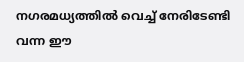നഗരമധ്യത്തിൽ വെച്ച് നേരിടേണ്ടി വന്ന ഈ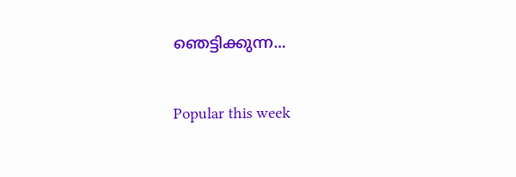ഞെട്ടിക്കുന്ന...

Popular this week